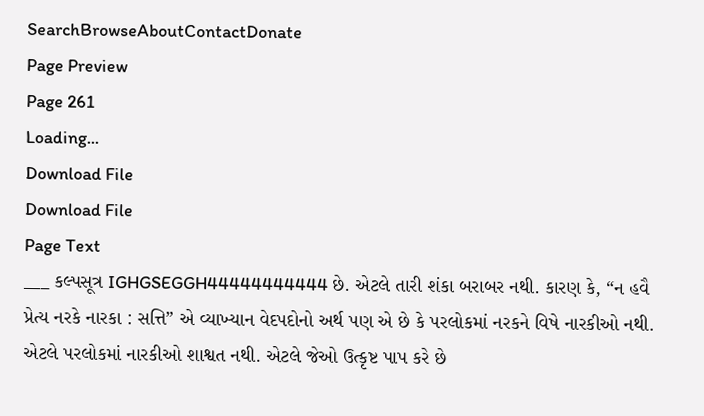SearchBrowseAboutContactDonate
Page Preview
Page 261
Loading...
Download File
Download File
Page Text
___ કલ્પસૂત્ર IGHGSEGGH44444444444 છે. એટલે તારી શંકા બરાબર નથી. કારણ કે, “ન હવૈ પ્રેત્ય નરકે નારકા : સત્તિ” એ વ્યાખ્યાન વેદપદોનો અર્થ પણ એ છે કે પરલોકમાં નરકને વિષે નારકીઓ નથી. એટલે પરલોકમાં નારકીઓ શાશ્વત નથી. એટલે જેઓ ઉત્કૃષ્ટ પાપ કરે છે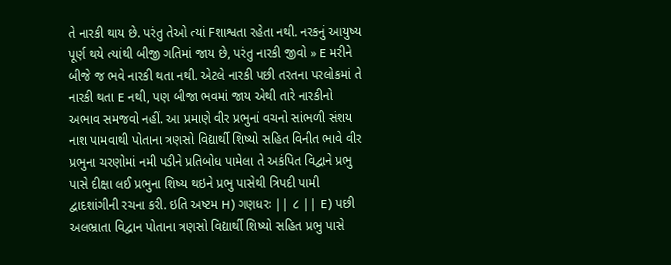તે નારકી થાય છે. પરંતુ તેઓ ત્યાં Fશાશ્વતા રહેતા નથી. નરકનું આયુષ્ય પૂર્ણ થયે ત્યાંથી બીજી ગતિમાં જાય છે, પરંતુ નારકી જીવો » E મરીને બીજે જ ભવે નારકી થતા નથી. એટલે નારકી પછી તરતના પરલોકમાં તે નારકી થતા E નથી, પણ બીજા ભવમાં જાય એથી તારે નારકીનો અભાવ સમજવો નહીં. આ પ્રમાણે વીર પ્રભુનાં વચનો સાંભળી સંશય નાશ પામવાથી પોતાના ત્રણસો વિદ્યાર્થી શિષ્યો સહિત વિનીત ભાવે વીર પ્રભુના ચરણોમાં નમી પડીને પ્રતિબોધ પામેલા તે અકંપિત વિદ્વાને પ્રભુ પાસે દીક્ષા લઈ પ્રભુના શિષ્ય થઇને પ્રભુ પાસેથી ત્રિપદી પામી દ્વાદશાંગીની રચના કરી. ઇતિ અષ્ટમ H) ગણધરઃ || ૮ || E) પછી અલભ્રાતા વિદ્વાન પોતાના ત્રણસો વિદ્યાર્થી શિષ્યો સહિત પ્રભુ પાસે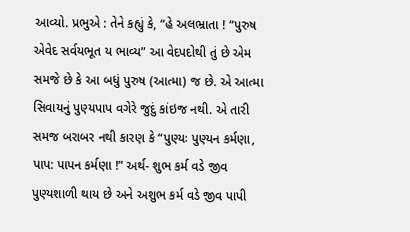આવ્યો. પ્રભુએ : તેને કહ્યું કે, “હે અલભ્રાતા ! “પુરુષ એવેદ સર્વયભૂત ય ભાવ્ય” આ વેદપદોથી તું છે એમ સમજે છે કે આ બધું પુરુષ (આત્મા) જ છે. એ આત્મા સિવાયનું પુણ્યપાપ વગેરે જુદું કાંઇજ નથી. એ તારી સમજ બરાબર નથી કારણ કે “પુણ્યઃ પુણ્યન કર્મણા, પાપ: પાપન કર્મણા !” અર્થ- શુભ કર્મ વડે જીવ પુણ્યશાળી થાય છે અને અશુભ કર્મ વડે જીવ પાપી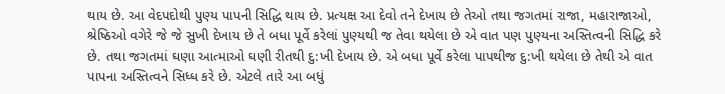થાય છે. આ વેદપદોથી પુણ્ય પાપની સિદ્ધિ થાય છે. પ્રત્યક્ષ આ દેવો તને દેખાય છે તેઓ તથા જગતમાં રાજા, મહારાજાઓ, શ્રેષ્ઠિઓ વગેરે જે જે સુખી દેખાય છે તે બધા પૂર્વે કરેલાં પુણ્યથી જ તેવા થયેલા છે એ વાત પણ પુણ્યના અસ્તિત્વની સિદ્ધિ કરે છે. તથા જગતમાં ઘણા આત્માઓ ઘણી રીતથી દુ:ખી દેખાય છે. એ બધા પૂર્વે કરેલા પાપથીજ દુ:ખી થયેલા છે તેથી એ વાત પાપના અસ્તિત્વને સિધ્ધ કરે છે. એટલે તારે આ બધું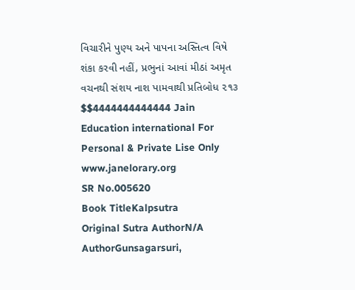વિચારીને પુણ્ય અને પાપના અસ્તિત્વ વિષે શંકા કરવી નહીં, પ્રભુનાં આવાં મીઠાં અમૃત વચનથી સંશય નાશ પામવાથી પ્રતિબોધ ૨૧૩ $$4444444444444 Jain Education international For Personal & Private Lise Only www.janelorary.org
SR No.005620
Book TitleKalpsutra
Original Sutra AuthorN/A
AuthorGunsagarsuri,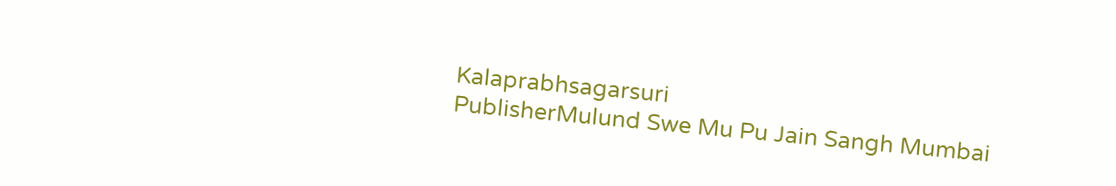Kalaprabhsagarsuri
PublisherMulund Swe Mu Pu Jain Sangh Mumbai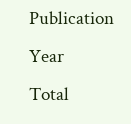Publication Year
Total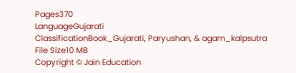Pages370
LanguageGujarati
ClassificationBook_Gujarati, Paryushan, & agam_kalpsutra
File Size10 MB
Copyright © Jain Education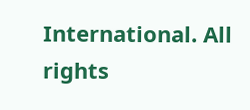International. All rights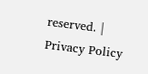reserved. | Privacy Policy